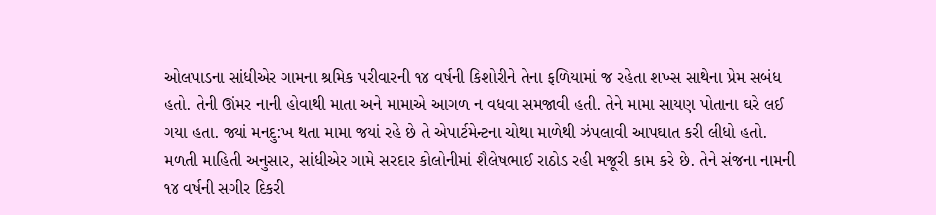ઓલપાડના સાંધીએર ગામના શ્રમિક પરીવારની ૧૪ વર્ષની કિશોરીને તેના ફળિયામાં જ રહેતા શખ્સ સાથેના પ્રેમ સબંધ હતો. તેની ઊંમર નાની હોવાથી માતા અને મામાએ આગળ ન વધવા સમજાવી હતી. તેને મામા સાયણ પોતાના ઘરે લઈ ગયા હતા. જ્યાં મનદુ:ખ થતા મામા જયાં રહે છે તે એપાર્ટમેન્ટના ચોથા માળેથી ઝંપલાવી આપઘાત કરી લીધો હતો.
મળતી માહિતી અનુસાર, સાંધીએર ગામે સરદાર કોલોનીમાં શૈલેષભાઈ રાઠોડ રહી મજૂરી કામ કરે છે. તેને સંજના નામની ૧૪ વર્ષની સગીર દિકરી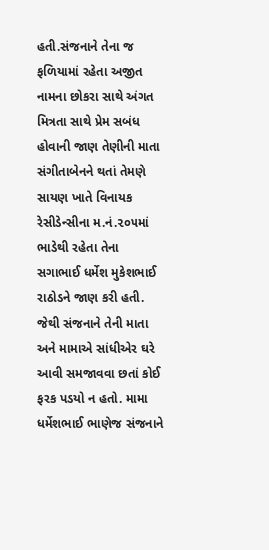હતી.સંજનાને તેના જ ફળિયામાં રહેતા અજીત નામના છોકરા સાથે અંગત મિત્રતા સાથે પ્રેમ સબંધ હોવાની જાણ તેણીની માતા સંગીતાબેનને થતાં તેમણે સાયણ ખાતે વિનાયક રેસીડેન્સીના મ.નં.૨૦૫માં ભાડેથી રહેતા તેના સગાભાઈ ધર્મેશ મુકેશભાઈ રાઠોડને જાણ કરી હતી.
જેથી સંજનાને તેની માતા અને મામાએ સાંધીએર ઘરે આવી સમજાવવા છતાં કોઈ ફરક પડયો ન હતો. મામા ધર્મેશભાઈ ભાણેજ સંજનાને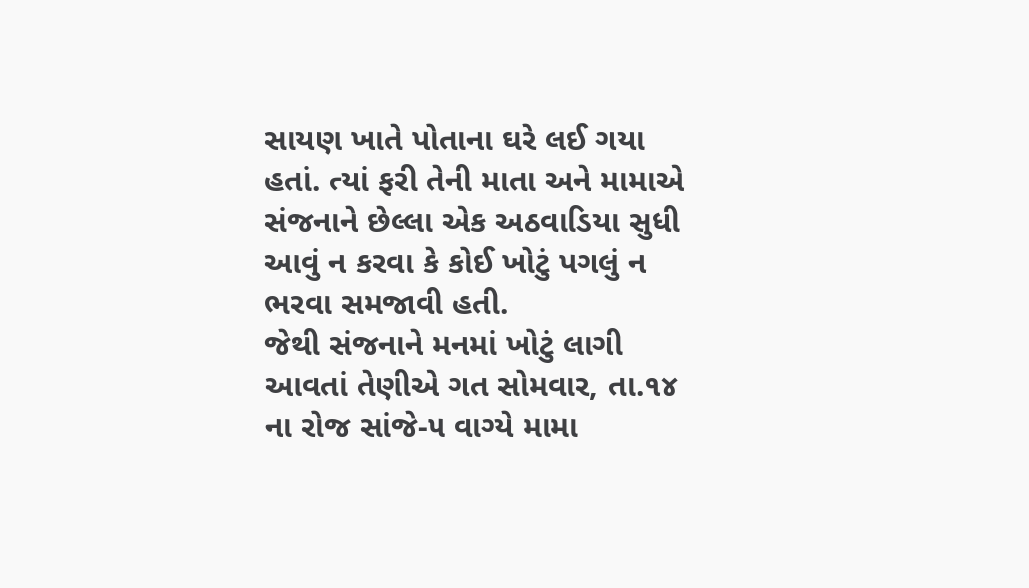સાયણ ખાતે પોતાના ઘરે લઈ ગયા હતાં. ત્યાં ફરી તેની માતા અને મામાએ સંજનાને છેલ્લા એક અઠવાડિયા સુધી આવું ન કરવા કે કોઈ ખોટું પગલું ન ભરવા સમજાવી હતી.
જેથી સંજનાને મનમાં ખોટું લાગી આવતાં તેણીએ ગત સોમવાર, તા.૧૪ ના રોજ સાંજે-૫ વાગ્યે મામા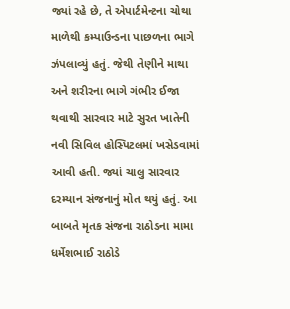જ્યાં રહે છે, તે એપાર્ટમેન્ટના ચોથા માળેથી કમ્પાઉન્ડના પાછળના ભાગે ઝંપલાવ્યું હતું. જેથી તેણીને માથા અને શરીરના ભાગે ગંભીર ઈજા થવાથી સારવાર માટે સુરત ખાતેની નવી સિવિલ હોસ્પિટલમાં ખસેડવામાં આવી હતી. જ્યાં ચાલુ સારવાર દરમ્યાન સંજનાનું મોત થયું હતું. આ બાબતે મૃતક સંજના રાઠોડના મામા ધર્મેશભાઈ રાઠોડે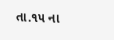તા.૧૫ ના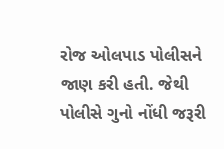રોજ ઓલપાડ પોલીસને જાણ કરી હતી. જેથી પોલીસે ગુનો નોંધી જરૂરી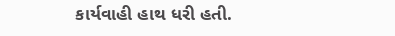કાર્યવાહી હાથ ધરી હતી.